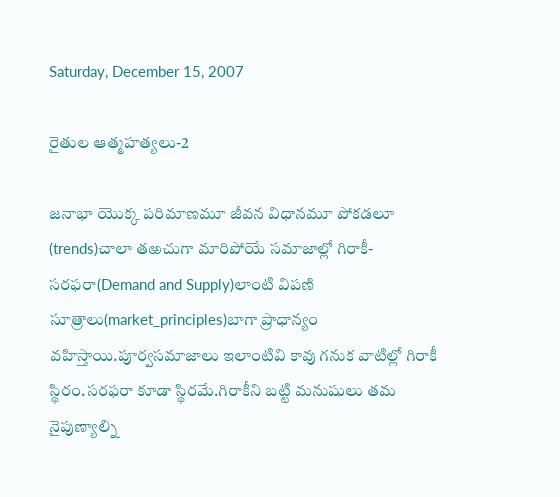Saturday, December 15, 2007

రైతుల ఆత్మహత్యలు-2

జనాభా యొక్క పరిమాణమూ జీవన విధానమూ పోకడలూ (trends)చాలా తఱచుగా మారిపోయే సమాజాల్లో గిరాకీ-సరఫరా(Demand and Supply)లాంటి విపణి సూత్రాలు(market_principles)బాగా ప్రాధాన్యం వహిస్తాయి.పూర్వసమాజాలు ఇలాంటివి కావు గనుక వాటిల్లో గిరాకీ స్థిరం.సరఫరా కూడా స్థిరమే.గిరాకీని బట్టి మనుషులు తమ నైపుణ్యాల్ని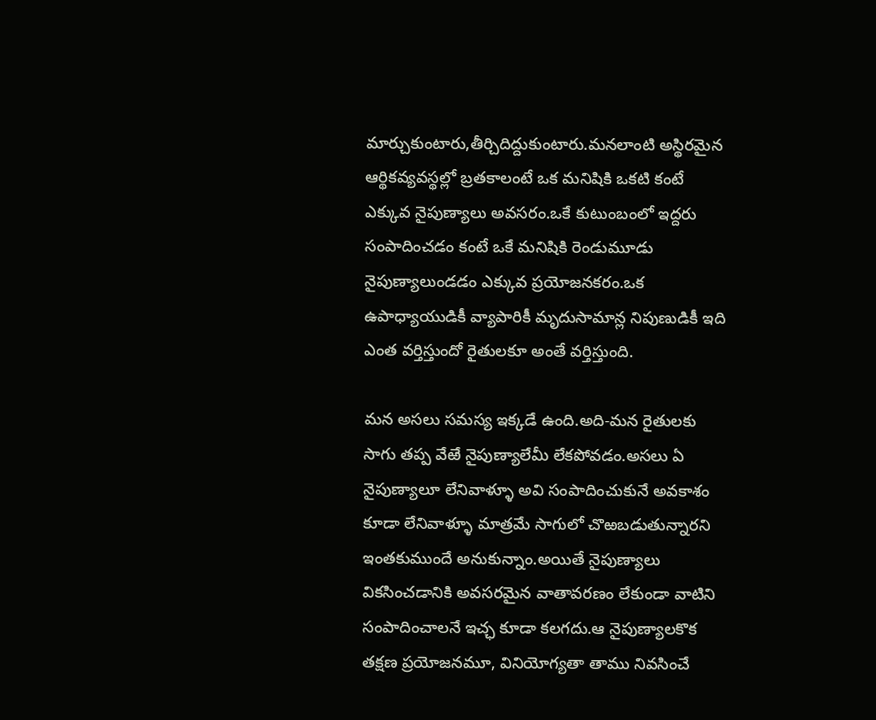మార్చుకుంటారు,తీర్చిదిద్దుకుంటారు.మనలాంటి అస్థిరమైన ఆర్థికవ్యవస్థల్లో బ్రతకాలంటే ఒక మనిషికి ఒకటి కంటే ఎక్కువ నైపుణ్యాలు అవసరం.ఒకే కుటుంబంలో ఇద్దరు సంపాదించడం కంటే ఒకే మనిషికి రెండుమూడు నైపుణ్యాలుండడం ఎక్కువ ప్రయోజనకరం.ఒక ఉపాధ్యాయుడికీ వ్యాపారికీ మృదుసామాన్ల నిపుణుడికీ ఇది ఎంత వర్తిస్తుందో రైతులకూ అంతే వర్తిస్తుంది.

మన అసలు సమస్య ఇక్కడే ఉంది.అది-మన రైతులకు సాగు తప్ప వేఱే నైపుణ్యాలేమీ లేకపోవడం.అసలు ఏ నైపుణ్యాలూ లేనివాళ్ళూ అవి సంపాదించుకునే అవకాశం కూడా లేనివాళ్ళూ మాత్రమే సాగులో చొఱబడుతున్నారని ఇంతకుముందే అనుకున్నాం.అయితే నైపుణ్యాలు వికసించడానికి అవసరమైన వాతావరణం లేకుండా వాటిని సంపాదించాలనే ఇచ్ఛ కూడా కలగదు.ఆ నైపుణ్యాలకొక తక్షణ ప్రయోజనమూ, వినియోగ్యతా తాము నివసించే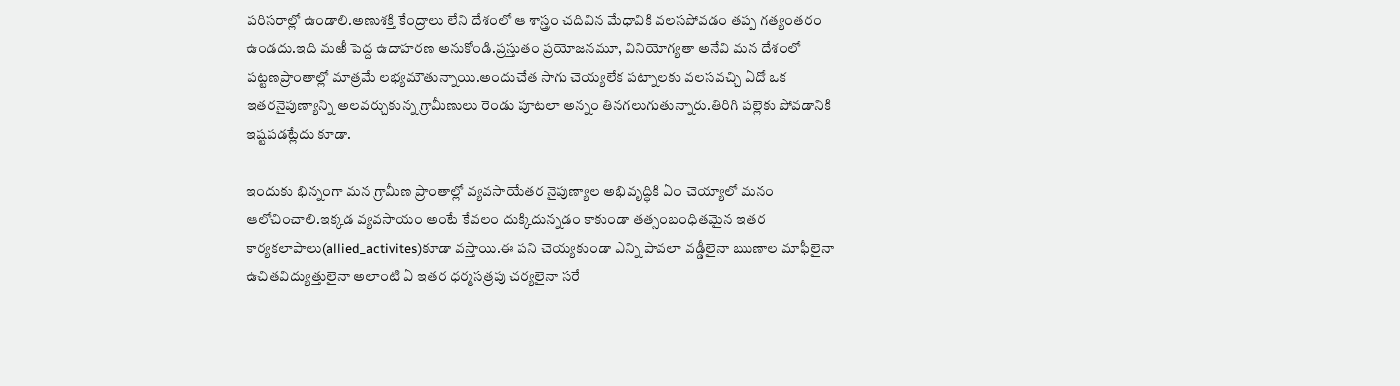పరిసరాల్లో ఉండాలి.అణుశక్తి కేంద్రాలు లేని దేశంలో ఆ శాస్త్రం చదివిన మేధావికి వలసపోవడం తప్ప గత్యంతరం ఉండదు.ఇది మఱీ పెద్ద ఉదాహరణ అనుకోండి.ప్రస్తుతం ప్రయోజనమూ, వినియోగ్యతా అనేవి మన దేశంలో పట్టణప్రాంతాల్లో మాత్రమే లభ్యమౌతున్నాయి.అందుచేత సాగు చెయ్యలేక పట్నాలకు వలసవచ్చి ఏదో ఒక ఇతరనైపుణ్యాన్ని అలవర్చుకున్న గ్రామీణులు రెండు పూటలా అన్నం తినగలుగుతున్నారు.తిరిగి పల్లెకు పోవడానికి ఇష్టపడట్లేదు కూడా.

ఇందుకు భిన్నంగా మన గ్రామీణ ప్రాంతాల్లో వ్యవసాయేతర నైపుణ్యాల అభివృద్ధికి ఏం చెయ్యాలో మనం ఆలోచించాలి.ఇక్కడ వ్యవసాయం అంటే కేవలం దుక్కిదున్నడం కాకుండా తత్సంబంధితమైన ఇతర కార్యకలాపాలు(allied_activites)కూడా వస్తాయి.ఈ పని చెయ్యకుండా ఎన్ని పావలా వడ్డీలైనా ఋణాల మాఫీలైనా ఉచితవిద్యుత్తులైనా అలాంటి ఏ ఇతర ధర్మసత్రపు చర్యలైనా సరే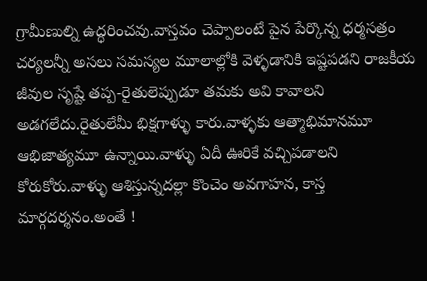గ్రామీణుల్ని ఉద్ధరించవు.వాస్తవం చెప్పాలంటే పైన పేర్కొన్న ధర్మసత్రం చర్యలన్నీ అసలు సమస్యల మూలాల్లోకి వెళ్ళడానికి ఇష్టపడని రాజకీయ జీవుల సృష్టే తప్ప-రైతులెప్పుడూ తమకు అవి కావాలని అడగలేదు.రైతులేమీ భిక్షగాళ్ళు కారు.వాళ్ళకు ఆత్మాభిమానమూ ఆభిజాత్యమూ ఉన్నాయి.వాళ్ళు ఏదీ ఊరికే వచ్చిపడాలని కోరుకోరు.వాళ్ళు ఆశిస్తున్నదల్లా కొంచెం అవగాహన, కాస్త మార్గదర్శనం.అంతే !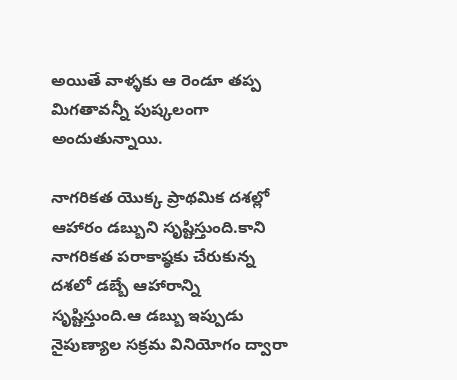అయితే వాళ్ళకు ఆ రెండూ తప్ప మిగతావన్నీ పుష్కలంగా అందుతున్నాయి.

నాగరికత యొక్క ప్రాథమిక దశల్లో ఆహారం డబ్బుని సృష్టిస్తుంది.కాని నాగరికత పరాకాష్ఠకు చేరుకున్న దశలో డబ్బే ఆహారాన్ని సృష్టిస్తుంది.ఆ డబ్బు ఇప్పుడు నైపుణ్యాల సక్రమ వినియోగం ద్వారా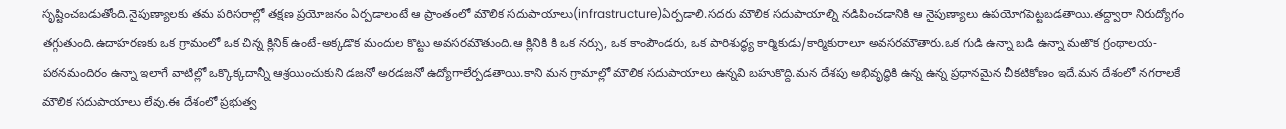సృష్టించబడుతోంది.నైపుణ్యాలకు తమ పరిసరాల్లో తక్షణ ప్రయోజనం ఏర్పడాలంటే ఆ ప్రాంతంలో మౌలిక సదుపాయాలు(infrastructure)ఏర్పడాలి.సదరు మౌలిక సదుపాయాల్ని నడిపించడానికి ఆ నైపుణ్యాలు ఉపయోగపెట్టబడతాయి.తద్ద్వారా నిరుద్యోగం తగ్గుతుంది.ఉదాహరణకు ఒక గ్రామంలో ఒక చిన్న క్లినిక్ ఉంటే-అక్కడొక మందుల కొట్టు అవసరమౌతుంది.ఆ క్లినికి కి ఒక నర్సు, ఒక కాంపౌండరు, ఒక పారిశుద్ధ్య కార్మికుడు/కార్మికురాలూ అవసరమౌతారు.ఒక గుడి ఉన్నా బడి ఉన్నా మఱొక గ్రంథాలయ-పఠనమందిరం ఉన్నా ఇలాగే వాటిల్లో ఒక్కొక్కదాన్నీ ఆశ్రయించుకుని డజనో అరడజనో ఉద్యోగాలేర్పడతాయి.కాని మన గ్రామాల్లో మౌలిక సదుపాయాలు ఉన్నవి బహుకొద్ది.మన దేశపు అభివృద్ధికి ఉన్న ఉన్న ప్రధానమైన చీకటికోణం ఇదే.మన దేశంలో నగరాలకే మౌలిక సదుపాయాలు లేవు.ఈ దేశంలో ప్రభుత్వ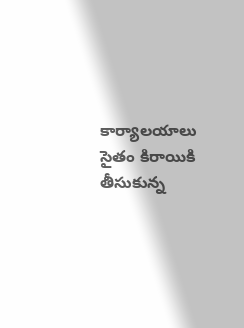కార్యాలయాలు సైతం కిరాయికి తీసుకున్న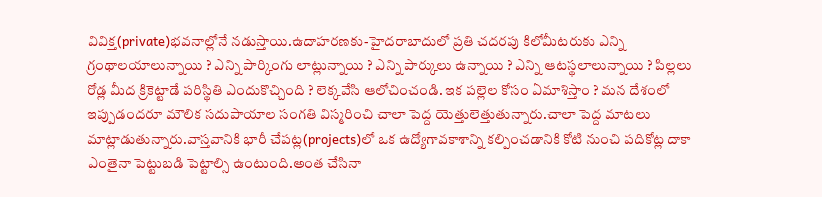వివిక్త(private)భవనాల్లోనే నడుస్తాయి.ఉదాహరణకు-హైదరాబాదులో ప్రతి చదరపు కిలోమీటరుకు ఎన్ని గ్రంథాలయాలున్నాయి ? ఎన్ని పార్కింగు లాట్లున్నాయి ? ఎన్ని పార్కులు ఉన్నాయి ? ఎన్ని ఆటస్థలాలున్నాయి ? పిల్లలు రోడ్ల మీద క్రికెట్టాడే పరిస్థితి ఎందుకొచ్చింది ? లెక్కవేసి ఆలోచించండి. ఇక పల్లెల కోసం ఏమాశిస్తాం ? మన దేశంలో ఇప్పుడందరూ మౌలిక సదుపాయాల సంగతి విస్మరించి చాలా పెద్ద యెత్తులెత్తుతున్నారు.చాలా పెద్ద మాటలు మాట్లాడుతున్నారు.వాస్తవానికి భారీ చేపట్ల(projects)లో ఒక ఉద్యోగావకాశాన్ని కల్పించడానికి కోటి నుంచి పదికోట్ల దాకా ఎంతైనా పెట్టుబడి పెట్టాల్సి ఉంటుంది.అంత చేసినా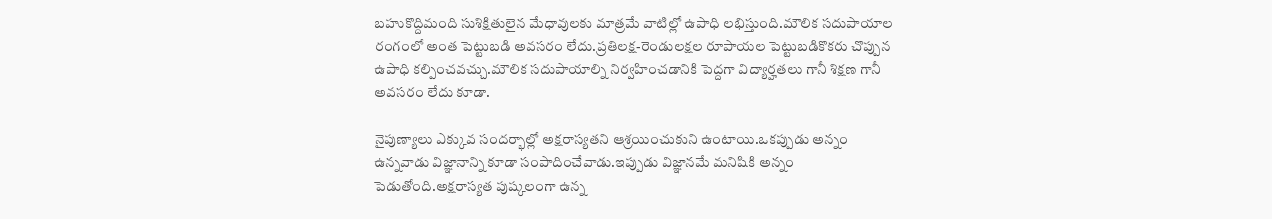బహుకొద్దిమంది సుశిక్షితులైన మేధావులకు మాత్రమే వాటిల్లో ఉపాధి లభిస్తుంది.మౌలిక సదుపాయాల రంగంలో అంత పెట్టుబడి అవసరం లేదు.ప్రతిలక్ష-రెండులక్షల రూపాయల పెట్టుబడికొకరు చొప్పున ఉపాధి కల్పించవచ్చు.మౌలిక సదుపాయాల్ని నిర్వహించడానికి పెద్దగా విద్యార్హతలు గానీ శిక్షణ గానీ అవసరం లేదు కూడా.

నైపుణ్యాలు ఎక్కువ సందర్భాల్లో అక్షరాస్యతని ఆశ్రయించుకుని ఉంటాయి.ఒకప్పుడు అన్నం ఉన్నవాడు విజ్ఞానాన్ని కూడా సంపాదించేవాడు.ఇప్పుడు విజ్ఞానమే మనిషికి అన్నం పెడుతోంది.అక్షరాస్యత పుష్కలంగా ఉన్న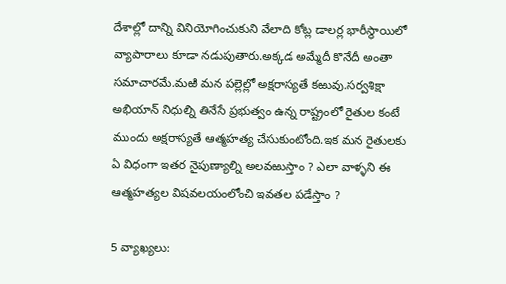దేశాల్లో దాన్ని వినియోగించుకుని వేలాది కోట్ల డాలర్ల భారీస్థాయిలో వ్యాపారాలు కూడా నడుపుతారు.అక్కడ అమ్మేదీ కొనేదీ అంతా సమాచారమే.మఱి మన పల్లెల్లో అక్షరాస్యతే కఱువు.సర్వశిక్షా అభియాన్ నిధుల్ని తినేసే ప్రభుత్వం ఉన్న రాష్ట్రంలో రైతుల కంటే ముందు అక్షరాస్యతే ఆత్మహత్య చేసుకుంటోంది.ఇక మన రైతులకు ఏ విధంగా ఇతర నైపుణ్యాల్ని అలవఱుస్తాం ? ఎలా వాళ్ళని ఈ ఆత్మహత్యల విషవలయంలోంచి ఇవతల పడేస్తాం ?

5 వ్యాఖ్యలు: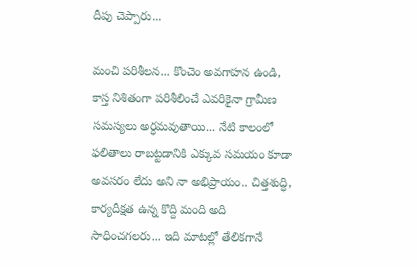దీపు చెప్పారు...

మంచి పరిశీలన... కొంచెం అవగాహన ఉండి, కాస్త నిశితంగా పరిశీలించే ఎవరికైనా గ్రామీణ సమస్యలు అర్ధమవుతాయి... నేటి కాలంలో ఫలితాలు రాబట్టడానికి ఎక్కువ సమయం కూడా అవసరం లేదు అని నా అభిప్రాయం.. చిత్తశుద్ధి, కార్యదీక్షత ఉన్న కొద్ది మంది అది సాధించగలరు... ఇది మాటల్లో తేలికగానే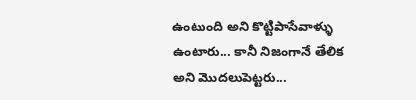ఉంటుంది అని కొట్టిపాసేవాళ్ళు ఉంటారు... కానీ నిజంగానే తేలిక అని మొదలుపెట్టరు...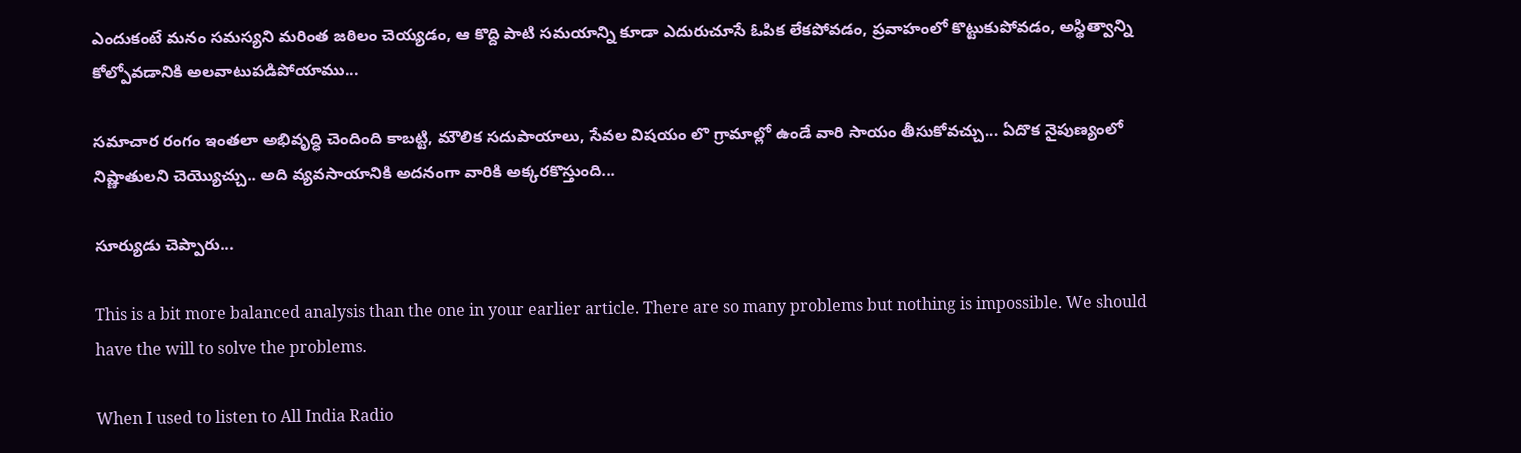ఎందుకంటే మనం సమస్యని మరింత జఠిలం చెయ్యడం, ఆ కొద్ది పాటి సమయాన్ని కూడా ఎదురుచూసే ఓపిక లేకపోవడం, ప్రవాహంలో కొట్టుకుపోవడం, అస్థిత్వాన్ని కోల్పోవడానికి అలవాటుపడిపోయాము...

సమాచార రంగం ఇంతలా అభివృద్ధి చెందింది కాబట్టి, మౌలిక సదుపాయాలు, సేవల విషయం లొ గ్రామాల్లో ఉండే వారి సాయం తీసుకోవచ్చు... ఏదొక నైపుణ్యంలో నిష్ణాతులని చెయ్యొచ్చు.. అది వ్యవసాయానికి అదనంగా వారికి అక్కరకొస్తుంది...

సూర్యుడు చెప్పారు...

This is a bit more balanced analysis than the one in your earlier article. There are so many problems but nothing is impossible. We should have the will to solve the problems.

When I used to listen to All India Radio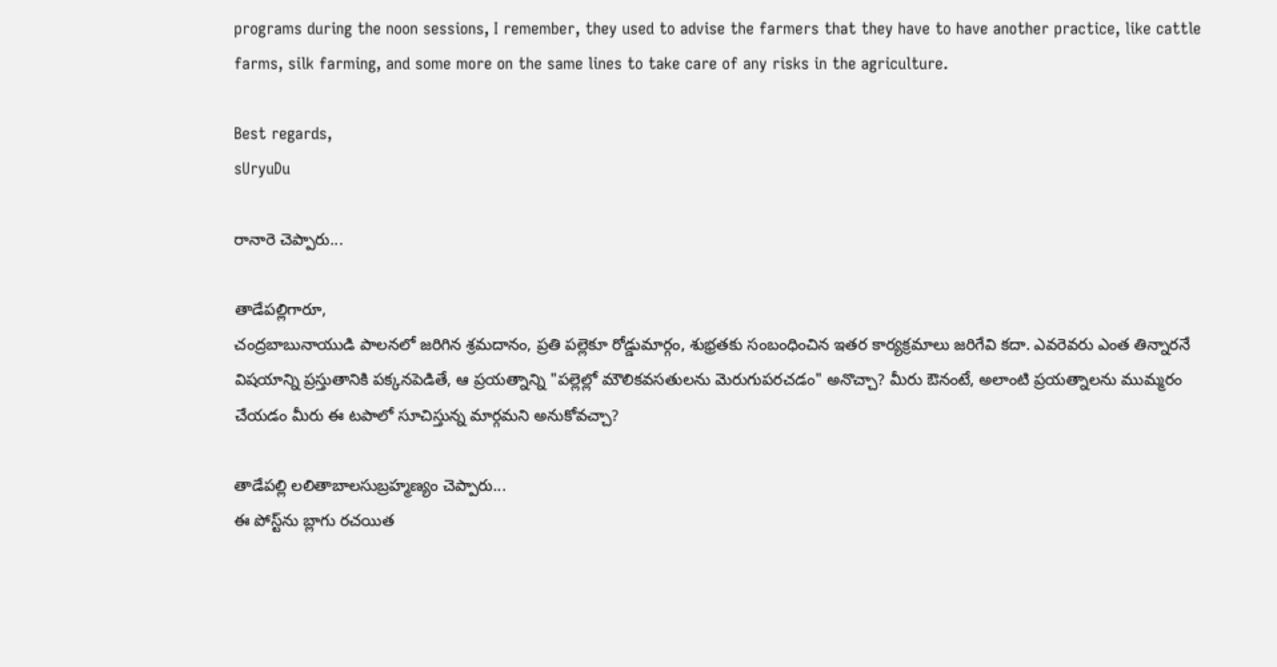programs during the noon sessions, I remember, they used to advise the farmers that they have to have another practice, like cattle farms, silk farming, and some more on the same lines to take care of any risks in the agriculture.

Best regards,
sUryuDu

రానారె చెప్పారు...

తాడేపల్లిగారూ,
చంద్రబాబునాయుడి పాలనలో జరిగిన శ్రమదానం, ప్రతి పల్లెకూ రోడ్డుమార్గం, శుభ్రతకు సంబంధించిన ఇతర కార్యక్రమాలు జరిగేవి కదా. ఎవరెవరు ఎంత తిన్నారనే విషయాన్ని ప్రస్తుతానికి పక్కనపెడితే, ఆ ప్రయత్నాన్ని "పల్లెల్లో మౌలికవసతులను మెరుగుపరచడం" అనొచ్చా? మీరు ఔనంటే, అలాంటి ప్రయత్నాలను ముమ్మరం చేయడం మీరు ఈ టపాలో సూచిస్తున్న మార్గమని అనుకోవచ్చా?

తాడేపల్లి లలితాబాలసుబ్రహ్మణ్యం చెప్పారు...
ఈ పోస్ట్‌ను బ్లాగు రచయిత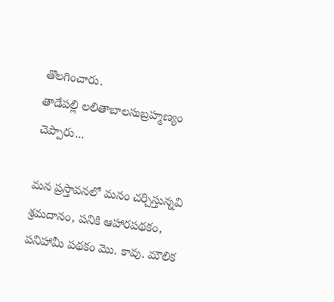తొలగించారు.
తాడేపల్లి లలితాబాలసుబ్రహ్మణ్యం చెప్పారు...

మన ప్రస్తావనలో మనం చర్చిస్తున్నవి శ్రమదానం, పనికి ఆహారపథకం, పనిహామీ పథకం మొ. కావు. మౌలిక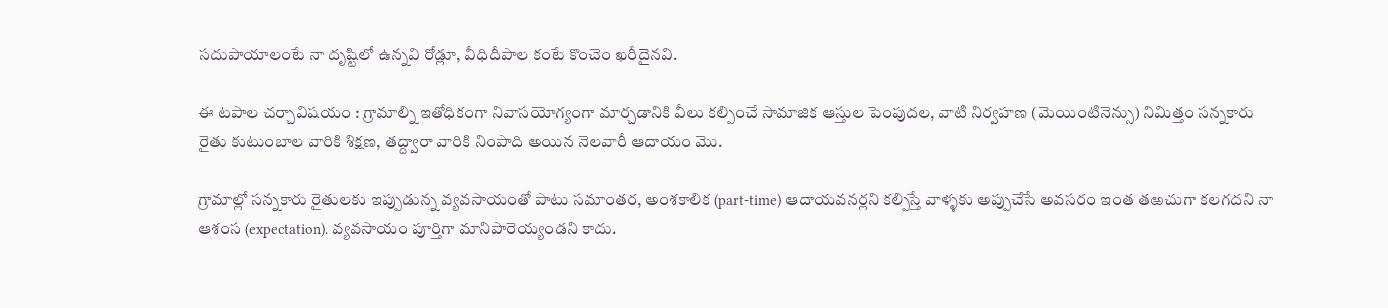సదుపాయాలంటే నా దృష్టిలో ఉన్నవి రోడ్లూ, వీధిదీపాల కంటే కొంచెం ఖరీదైనవి.

ఈ టపాల చర్చావిషయం : గ్రామాల్ని ఇతోధికంగా నివాసయోగ్యంగా మార్చడానికి వీలు కల్పించే సామాజిక ఆస్తుల పెంపుదల, వాటి నిర్వహణ (మెయింటినెన్సు) నిమిత్తం సన్నకారు రైతు కుటుంబాల వారికి శిక్షణ, తద్ద్వారా వారికి నింపాది అయిన నెలవారీ ఆదాయం మొ.

గ్రామాల్లో సన్నకారు రైతులకు ఇప్పుడున్న వ్యవసాయంతో పాటు సమాంతర, అంశకాలిక (part-time) ఆదాయవనర్లని కల్పిస్తే వాళ్ళకు అప్పుచేసే అవసరం ఇంత తఱచుగా కలగదని నా ఆశంస (expectation). వ్యవసాయం పూర్తిగా మానిపారెయ్యండని కాదు.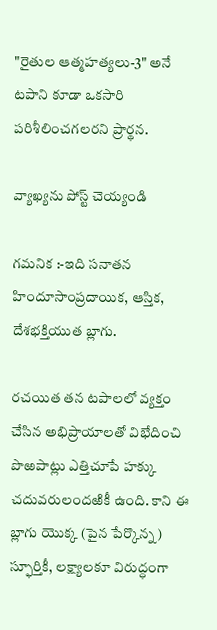"రైతుల ఆత్మహత్యలు-3" అనే టపాని కూడా ఒకసారి పరిశీలించగలరని ప్రార్థన.

వ్యాఖ్యను పోస్ట్ చెయ్యండి

గమనిక :-ఇది సనాతన హిందూసాంప్రదాయిక, ఆస్తిక, దేశభక్తియుత బ్లాగు.

రచయిత తన టపాలలో వ్యక్తం చేసిన అభిప్రాయాలతో విభేదించి పొఱపాట్లు ఎత్తిచూపే హక్కు చదువరులందఱికీ ఉంది. కాని ఈ బ్లాగు యొక్క (పైన పేర్కొన్న) స్ఫూర్తికీ, లక్ష్యాలకూ విరుద్ధంగా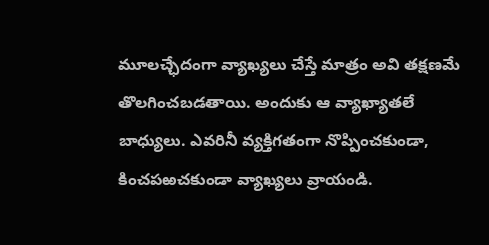మూలచ్ఛేదంగా వ్యాఖ్యలు చేస్తే మాత్రం అవి తక్షణమే తొలగించబడతాయి. అందుకు ఆ వ్యాఖ్యాతలే బాధ్యులు. ఎవరినీ వ్యక్తిగతంగా నొప్పించకుండా, కించపఱచకుండా వ్యాఖ్యలు వ్రాయండి.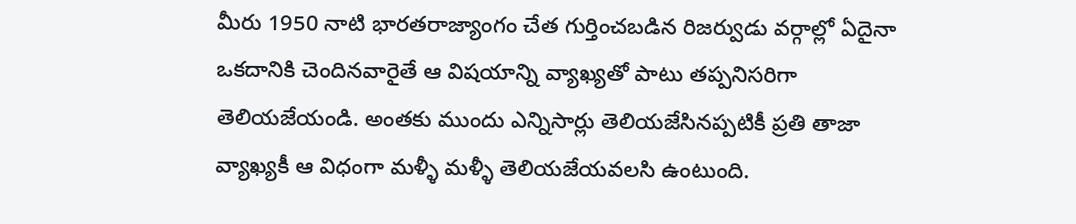మీరు 1950 నాటి భారతరాజ్యాంగం చేత గుర్తించబడిన రిజర్వుడు వర్గాల్లో ఏదైనా ఒకదానికి చెందినవారైతే ఆ విషయాన్ని వ్యాఖ్యతో పాటు తప్పనిసరిగా తెలియజేయండి. అంతకు ముందు ఎన్నిసార్లు తెలియజేసినప్పటికీ ప్రతి తాజా వ్యాఖ్యకీ ఆ విధంగా మళ్ళీ మళ్ళీ తెలియజేయవలసి ఉంటుంది.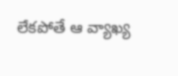లేకపోతే ఆ వ్యాఖ్య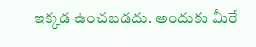ఇక్కడ ఉంచబడదు. అందుకు మీరే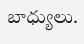బాధ్యులు.